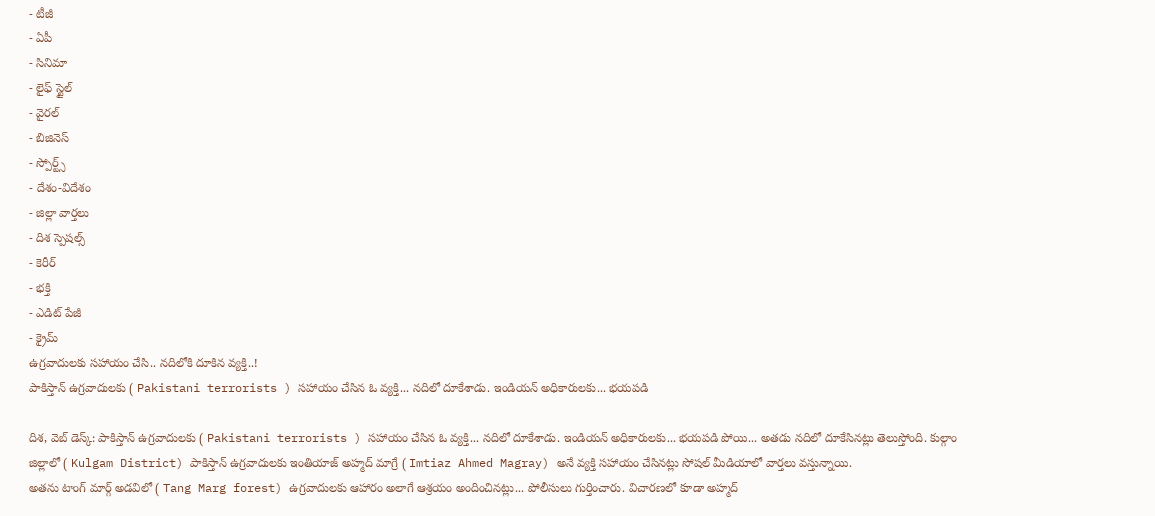- టీజీ
- ఏపీ
- సినిమా
- లైఫ్ స్టైల్
- వైరల్
- బిజినెస్
- స్పోర్ట్స్
- దేశం-విదేశం
- జిల్లా వార్తలు
- దిశ స్పెషల్స్
- కెరీర్
- భక్తి
- ఎడిట్ పేజీ
- క్రైమ్
ఉగ్రవాదులకు సహాయం చేసి.. నదిలోకి దూకిన వ్యక్తి..!
పాకిస్తాన్ ఉగ్రవాదులకు ( Pakistani terrorists ) సహాయం చేసిన ఓ వ్యక్తి... నదిలో దూకేశాడు. ఇండియన్ అధికారులకు... భయపడి

దిశ, వెబ్ డెస్క్: పాకిస్తాన్ ఉగ్రవాదులకు ( Pakistani terrorists ) సహాయం చేసిన ఓ వ్యక్తి... నదిలో దూకేశాడు. ఇండియన్ అధికారులకు... భయపడి పోయి... అతడు నదిలో దూకేసినట్లు తెలుస్తోంది. కుల్గాం జిల్లాలో ( Kulgam District) పాకిస్తాన్ ఉగ్రవాదులకు ఇంతియాజ్ అహ్మద్ మాగ్రే ( Imtiaz Ahmed Magray) అనే వ్యక్తి సహాయం చేసినట్లు సోషల్ మీడియాలో వార్తలు వస్తున్నాయి.
అతను టాంగ్ మార్గ్ అడవిలో ( Tang Marg forest) ఉగ్రవాదులకు ఆహారం అలాగే ఆశ్రయం అందించినట్లు... పోలీసులు గుర్తించారు. విచారణలో కూడా అహ్మద్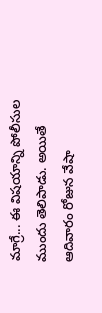మాగ్రే... ఈ విషయాన్ని పోలీసుల ముందు తెలిపాడు. అయితే ఆదివారం రోజున వేషా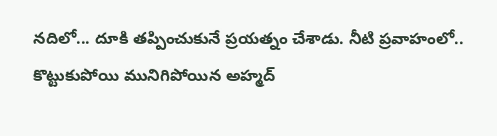నదిలో... దూకి తప్పించుకునే ప్రయత్నం చేశాడు. నీటి ప్రవాహంలో.. కొట్టుకుపోయి మునిగిపోయిన అహ్మద్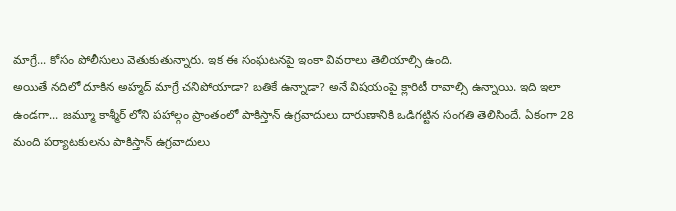మాగ్రే... కోసం పోలీసులు వెతుకుతున్నారు. ఇక ఈ సంఘటనపై ఇంకా వివరాలు తెలియాల్సి ఉంది.
అయితే నదిలో దూకిన అహ్మద్ మాగ్రే చనిపోయాడా? బతికే ఉన్నాడా? అనే విషయంపై క్లారిటీ రావాల్సి ఉన్నాయి. ఇది ఇలా ఉండగా... జమ్మూ కాశ్మీర్ లోని పహాల్గం ప్రాంతంలో పాకిస్తాన్ ఉగ్రవాదులు దారుణానికి ఒడిగట్టిన సంగతి తెలిసిందే. ఏకంగా 28 మంది పర్యాటకులను పాకిస్తాన్ ఉగ్రవాదులు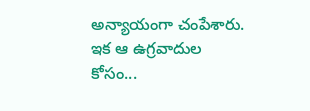అన్యాయంగా చంపేశారు. ఇక ఆ ఉగ్రవాదుల కోసం...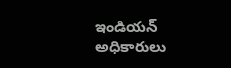ఇండియన్ అధికారులు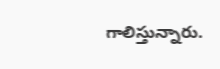గాలిస్తున్నారు.